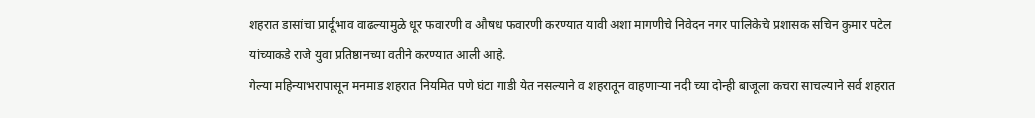शहरात डासांचा प्रार्दूभाव वाढल्यामुळे धूर फवारणी व औषध फवारणी करण्यात यावी अशा मागणीचे निवेदन नगर पालिकेचे प्रशासक सचिन कुमार पटेल यांच्याकडे राजे युवा प्रतिष्ठानच्या वतीने करण्यात आली आहे.
गेल्या महिन्याभरापासून मनमाड शहरात नियमित पणे घंटा गाडी येत नसल्याने व शहरातून वाहणाऱ्या नदी च्या दोन्ही बाजूला कचरा साचल्याने सर्व शहरात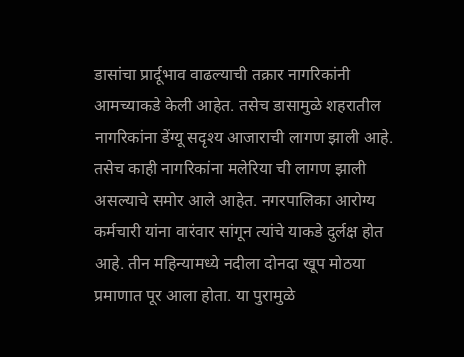डासांचा प्रार्दूभाव वाढल्याची तक्रार नागरिकांनी आमच्याकडे केली आहेत. तसेच डासामुळे शहरातील नागरिकांना डेंग्यू सदृश्य आजाराची लागण झाली आहे. तसेच काही नागरिकांना मलेरिया ची लागण झाली असल्याचे समोर आले आहेत. नगरपालिका आरोग्य कर्मचारी यांना वारंवार सांगून त्यांचे याकडे दुर्लक्ष होत आहे. तीन महिन्यामध्ये नदीला दोनदा खूप मोठया प्रमाणात पूर आला होता. या पुरामुळे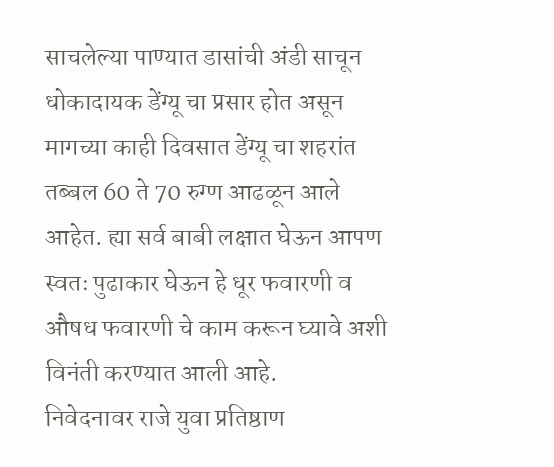साचलेल्या पाण्यात डासांची अंडी साचून धोकादायक डेंग्यू चा प्रसार होत असून मागच्या काही दिवसात डेंग्यू चा शहरांत तब्बल 60 ते 70 रुग्ण आढळून आले आहेत. ह्या सर्व बाबी लक्षात घेऊन आपण
स्वतः पुढाकार घेऊन हे धूर फवारणी व औषध फवारणी चे काम करून घ्यावे अशी विनंती करण्यात आली आहे.
निवेदनावर राजे युवा प्रतिष्ठाण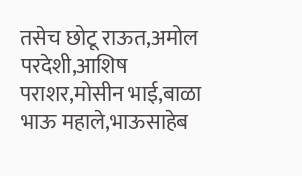तसेच छोटू राऊत,अमोल परदेशी,आशिष पराशर,मोसीन भाई,बाळा भाऊ महाले,भाऊसाहेब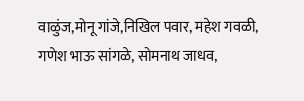वाळुंज,मोनू गांजे,निखिल पवार, महेश गवळी, गणेश भाऊ सांगळे, सोमनाथ जाधव,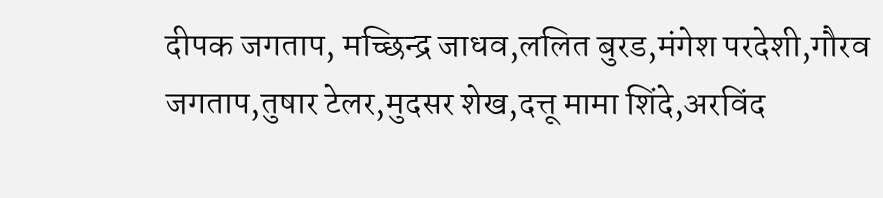दीपक जगताप, मच्छिन्द्र जाधव,ललित बुरड,मंगेश परदेशी,गौरव जगताप,तुषार टेलर,मुदसर शेख,दत्तू मामा शिंदे,अरविंद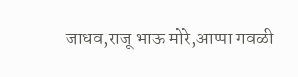जाधव,राजू भाऊ मोरे,आप्पा गवळी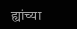ह्यांच्या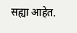सह्या आहेत.